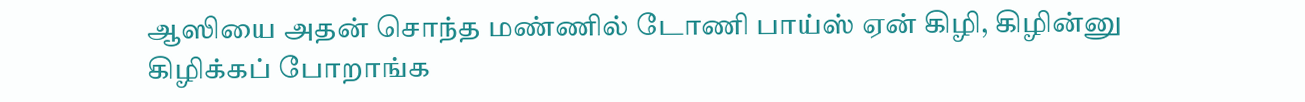ஆஸியை அதன் சொந்த மண்ணில் டோணி பாய்ஸ் ஏன் கிழி, கிழின்னு கிழிக்கப் போறாங்க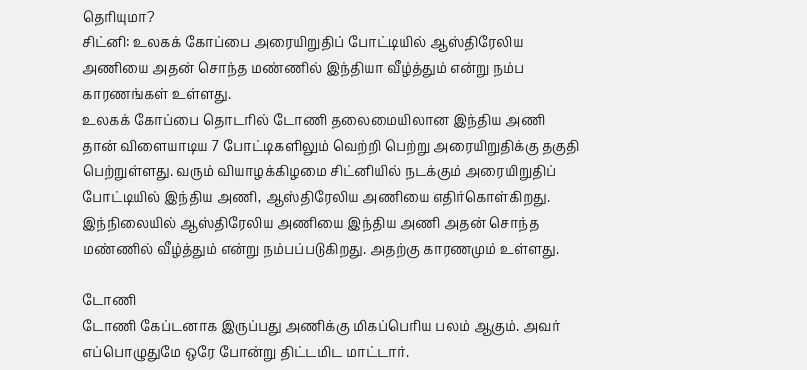தெரியுமா?
சிட்னி: உலகக் கோப்பை அரையிறுதிப் போட்டியில் ஆஸ்திரேலிய அணியை அதன் சொந்த மண்ணில் இந்தியா வீழ்த்தும் என்று நம்ப காரணங்கள் உள்ளது.
உலகக் கோப்பை தொடரில் டோணி தலைமையிலான இந்திய அணி தான் விளையாடிய 7 போட்டிகளிலும் வெற்றி பெற்று அரையிறுதிக்கு தகுதி பெற்றுள்ளது. வரும் வியாழக்கிழமை சிட்னியில் நடக்கும் அரையிறுதிப் போட்டியில் இந்திய அணி, ஆஸ்திரேலிய அணியை எதிர்கொள்கிறது.
இந்நிலையில் ஆஸ்திரேலிய அணியை இந்திய அணி அதன் சொந்த மண்ணில் வீழ்த்தும் என்று நம்பப்படுகிறது. அதற்கு காரணமும் உள்ளது.

டோணி
டோணி கேப்டனாக இருப்பது அணிக்கு மிகப்பெரிய பலம் ஆகும். அவர் எப்பொழுதுமே ஒரே போன்று திட்டமிட மாட்டார்.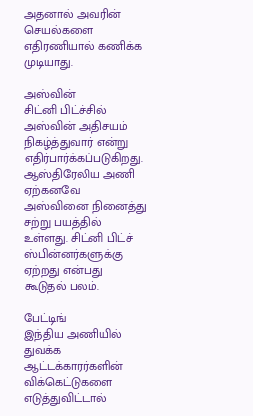அதனால் அவரின் செயல்களை எதிரணியால் கணிக்க முடியாது.

அஸ்வின்
சிட்னி பிட்ச்சில் அஸ்வின் அதிசயம் நிகழ்த்துவார் என்று எதிர்பார்க்கப்படுகிறது. ஆஸ்திரேலிய அணி ஏற்கனவே அஸ்வினை நினைத்து சற்று பயத்தில் உள்ளது. சிட்னி பிட்ச் ஸ்பின்னர்களுக்கு ஏற்றது என்பது கூடுதல் பலம்.

பேட்டிங்
இந்திய அணியில் துவக்க ஆட்டக்காரர்களின் விக்கெட்டுகளை எடுத்துவிட்டால்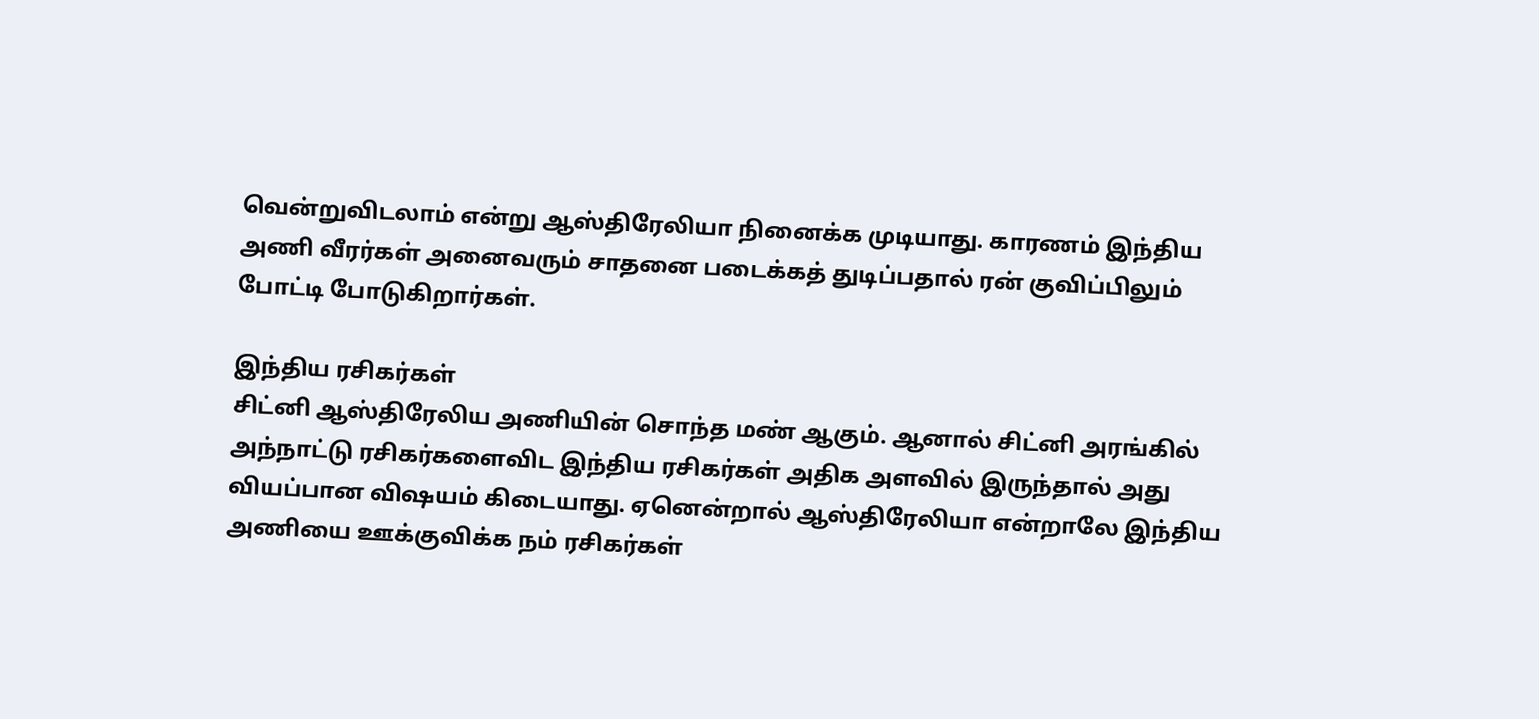வென்றுவிடலாம் என்று ஆஸ்திரேலியா நினைக்க முடியாது. காரணம் இந்திய அணி வீரர்கள் அனைவரும் சாதனை படைக்கத் துடிப்பதால் ரன் குவிப்பிலும் போட்டி போடுகிறார்கள்.

இந்திய ரசிகர்கள்
சிட்னி ஆஸ்திரேலிய அணியின் சொந்த மண் ஆகும். ஆனால் சிட்னி அரங்கில் அந்நாட்டு ரசிகர்களைவிட இந்திய ரசிகர்கள் அதிக அளவில் இருந்தால் அது வியப்பான விஷயம் கிடையாது. ஏனென்றால் ஆஸ்திரேலியா என்றாலே இந்திய அணியை ஊக்குவிக்க நம் ரசிகர்கள்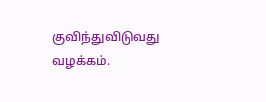குவிந்துவிடுவது வழக்கம்.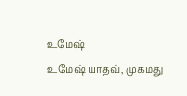உமேஷ்
உமேஷ் யாதவ், முகமது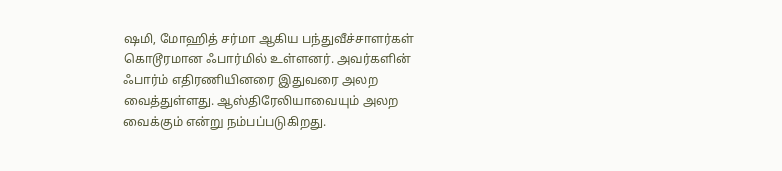ஷமி, மோஹித் சர்மா ஆகிய பந்துவீச்சாளர்கள் கொடூரமான ஃபார்மில் உள்ளனர். அவர்களின் ஃபார்ம் எதிரணியினரை இதுவரை அலற வைத்துள்ளது. ஆஸ்திரேலியாவையும் அலற வைக்கும் என்று நம்பப்படுகிறது.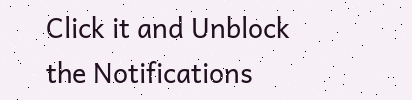Click it and Unblock the Notifications